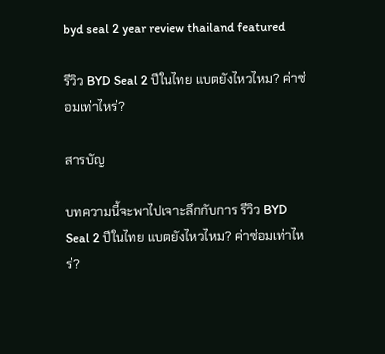byd seal 2 year review thailand featured

รีวิว BYD Seal 2 ปีในไทย แบตยังไหวไหม? ค่าซ่อมเท่าไหร่?

สารบัญ

บทความนี้จะพาไปเจาะลึกกับการ รีวิว BYD Seal 2 ปีในไทย แบตยังไหวไหม? ค่าซ่อมเท่าไหร่?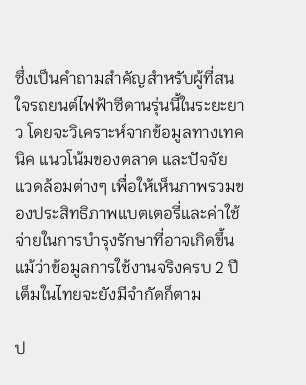ซึ่งเป็นคำถามสำคัญสำหรับผู้ที่สนใจรถยนต์ไฟฟ้าซีดานรุ่นนี้ในระยะยาว โดยจะวิเคราะห์จากข้อมูลทางเทคนิค แนวโน้มของตลาด และปัจจัยแวดล้อมต่างๆ เพื่อให้เห็นภาพรวมของประสิทธิภาพแบตเตอรี่และค่าใช้จ่ายในการบำรุงรักษาที่อาจเกิดขึ้น แม้ว่าข้อมูลการใช้งานจริงครบ 2 ปีเต็มในไทยจะยังมีจำกัดก็ตาม

ป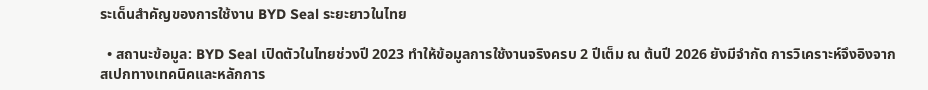ระเด็นสำคัญของการใช้งาน BYD Seal ระยะยาวในไทย

  • สถานะข้อมูล: BYD Seal เปิดตัวในไทยช่วงปี 2023 ทำให้ข้อมูลการใช้งานจริงครบ 2 ปีเต็ม ณ ต้นปี 2026 ยังมีจำกัด การวิเคราะห์จึงอิงจากสเปกทางเทคนิคและหลักการ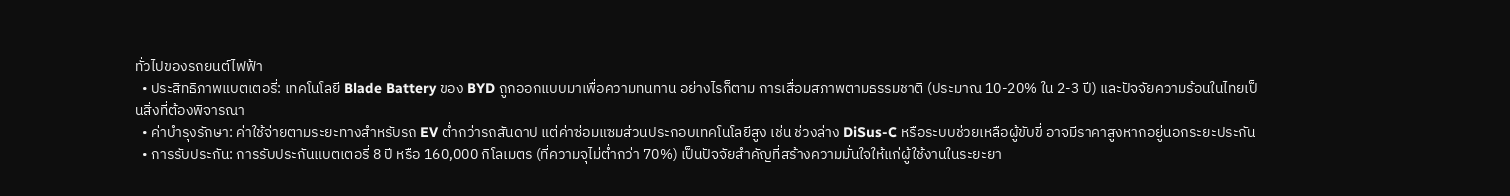ทั่วไปของรถยนต์ไฟฟ้า
  • ประสิทธิภาพแบตเตอรี่: เทคโนโลยี Blade Battery ของ BYD ถูกออกแบบมาเพื่อความทนทาน อย่างไรก็ตาม การเสื่อมสภาพตามธรรมชาติ (ประมาณ 10-20% ใน 2-3 ปี) และปัจจัยความร้อนในไทยเป็นสิ่งที่ต้องพิจารณา
  • ค่าบำรุงรักษา: ค่าใช้จ่ายตามระยะทางสำหรับรถ EV ต่ำกว่ารถสันดาป แต่ค่าซ่อมแซมส่วนประกอบเทคโนโลยีสูง เช่น ช่วงล่าง DiSus-C หรือระบบช่วยเหลือผู้ขับขี่ อาจมีราคาสูงหากอยู่นอกระยะประกัน
  • การรับประกัน: การรับประกันแบตเตอรี่ 8 ปี หรือ 160,000 กิโลเมตร (ที่ความจุไม่ต่ำกว่า 70%) เป็นปัจจัยสำคัญที่สร้างความมั่นใจให้แก่ผู้ใช้งานในระยะยา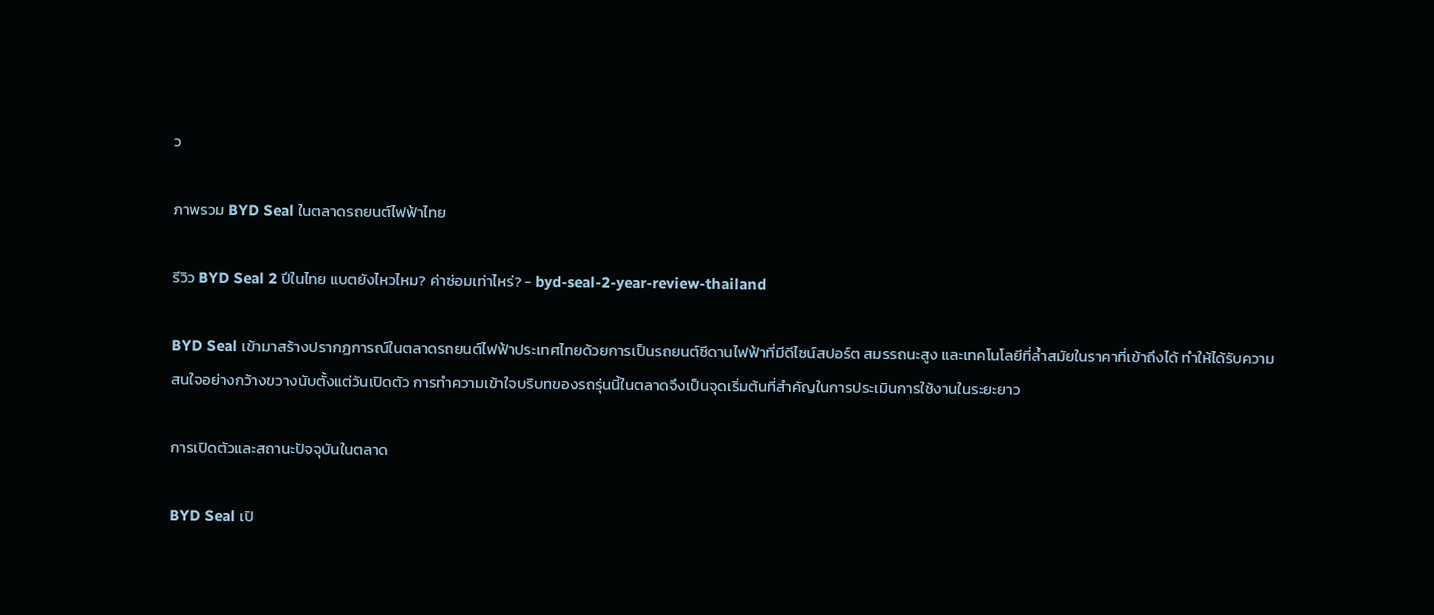ว

ภาพรวม BYD Seal ในตลาดรถยนต์ไฟฟ้าไทย

รีวิว BYD Seal 2 ปีในไทย แบตยังไหวไหม? ค่าซ่อมเท่าไหร่? - byd-seal-2-year-review-thailand

BYD Seal เข้ามาสร้างปรากฏการณ์ในตลาดรถยนต์ไฟฟ้าประเทศไทยด้วยการเป็นรถยนต์ซีดานไฟฟ้าที่มีดีไซน์สปอร์ต สมรรถนะสูง และเทคโนโลยีที่ล้ำสมัยในราคาที่เข้าถึงได้ ทำให้ได้รับความสนใจอย่างกว้างขวางนับตั้งแต่วันเปิดตัว การทำความเข้าใจบริบทของรถรุ่นนี้ในตลาดจึงเป็นจุดเริ่มต้นที่สำคัญในการประเมินการใช้งานในระยะยาว

การเปิดตัวและสถานะปัจจุบันในตลาด

BYD Seal เปิ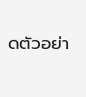ดตัวอย่า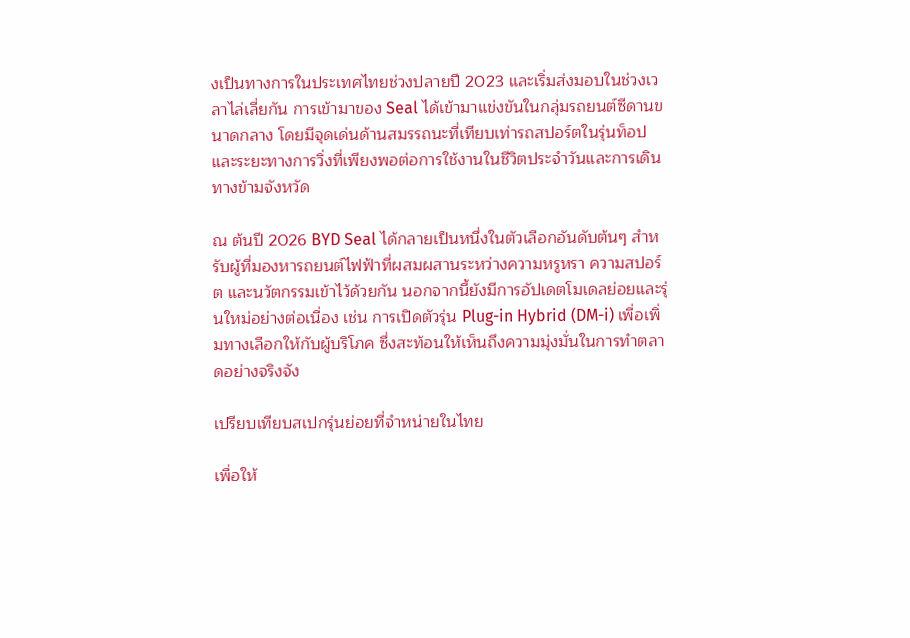งเป็นทางการในประเทศไทยช่วงปลายปี 2023 และเริ่มส่งมอบในช่วงเวลาไล่เลี่ยกัน การเข้ามาของ Seal ได้เข้ามาแข่งขันในกลุ่มรถยนต์ซีดานขนาดกลาง โดยมีจุดเด่นด้านสมรรถนะที่เทียบเท่ารถสปอร์ตในรุ่นท็อป และระยะทางการวิ่งที่เพียงพอต่อการใช้งานในชีวิตประจำวันและการเดินทางข้ามจังหวัด

ณ ต้นปี 2026 BYD Seal ได้กลายเป็นหนึ่งในตัวเลือกอันดับต้นๆ สำหรับผู้ที่มองหารถยนต์ไฟฟ้าที่ผสมผสานระหว่างความหรูหรา ความสปอร์ต และนวัตกรรมเข้าไว้ด้วยกัน นอกจากนี้ยังมีการอัปเดตโมเดลย่อยและรุ่นใหม่อย่างต่อเนื่อง เช่น การเปิดตัวรุ่น Plug-in Hybrid (DM-i) เพื่อเพิ่มทางเลือกให้กับผู้บริโภค ซึ่งสะท้อนให้เห็นถึงความมุ่งมั่นในการทำตลาดอย่างจริงจัง

เปรียบเทียบสเปกรุ่นย่อยที่จำหน่ายในไทย

เพื่อให้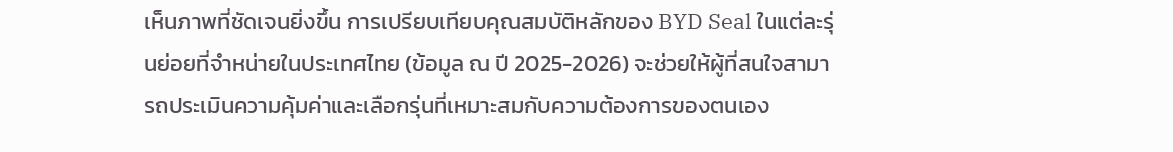เห็นภาพที่ชัดเจนยิ่งขึ้น การเปรียบเทียบคุณสมบัติหลักของ BYD Seal ในแต่ละรุ่นย่อยที่จำหน่ายในประเทศไทย (ข้อมูล ณ ปี 2025-2026) จะช่วยให้ผู้ที่สนใจสามารถประเมินความคุ้มค่าและเลือกรุ่นที่เหมาะสมกับความต้องการของตนเอง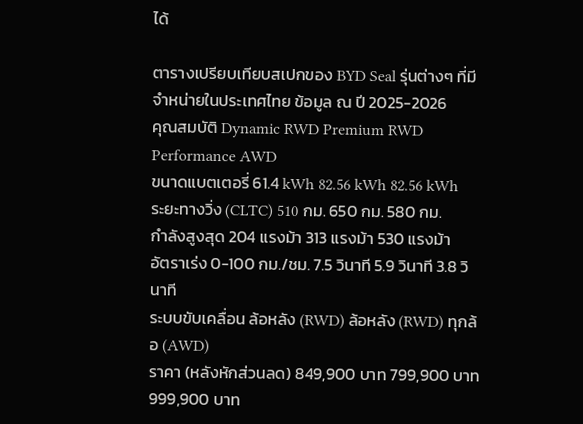ได้

ตารางเปรียบเทียบสเปกของ BYD Seal รุ่นต่างๆ ที่มีจำหน่ายในประเทศไทย ข้อมูล ณ ปี 2025-2026
คุณสมบัติ Dynamic RWD Premium RWD Performance AWD
ขนาดแบตเตอรี่ 61.4 kWh 82.56 kWh 82.56 kWh
ระยะทางวิ่ง (CLTC) 510 กม. 650 กม. 580 กม.
กำลังสูงสุด 204 แรงม้า 313 แรงม้า 530 แรงม้า
อัตราเร่ง 0-100 กม./ชม. 7.5 วินาที 5.9 วินาที 3.8 วินาที
ระบบขับเคลื่อน ล้อหลัง (RWD) ล้อหลัง (RWD) ทุกล้อ (AWD)
ราคา (หลังหักส่วนลด) 849,900 บาท 799,900 บาท 999,900 บาท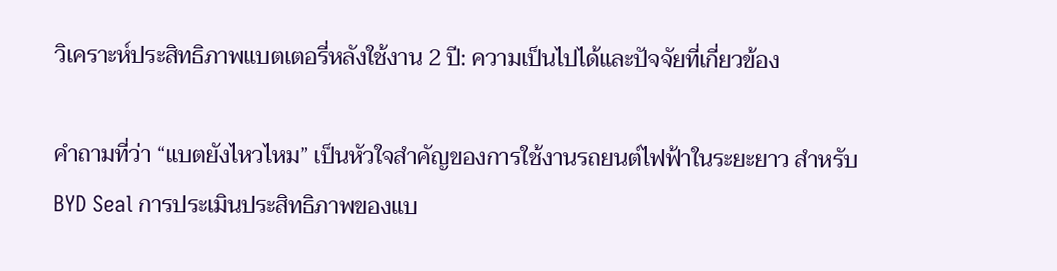วิเคราะห์ประสิทธิภาพแบตเตอรี่หลังใช้งาน 2 ปี: ความเป็นไปได้และปัจจัยที่เกี่ยวข้อง

คำถามที่ว่า “แบตยังไหวไหม” เป็นหัวใจสำคัญของการใช้งานรถยนต์ไฟฟ้าในระยะยาว สำหรับ BYD Seal การประเมินประสิทธิภาพของแบ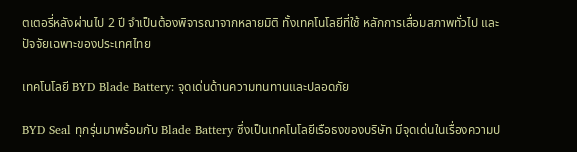ตเตอรี่หลังผ่านไป 2 ปี จำเป็นต้องพิจารณาจากหลายมิติ ทั้งเทคโนโลยีที่ใช้ หลักการเสื่อมสภาพทั่วไป และปัจจัยเฉพาะของประเทศไทย

เทคโนโลยี BYD Blade Battery: จุดเด่นด้านความทนทานและปลอดภัย

BYD Seal ทุกรุ่นมาพร้อมกับ Blade Battery ซึ่งเป็นเทคโนโลยีเรือธงของบริษัท มีจุดเด่นในเรื่องความป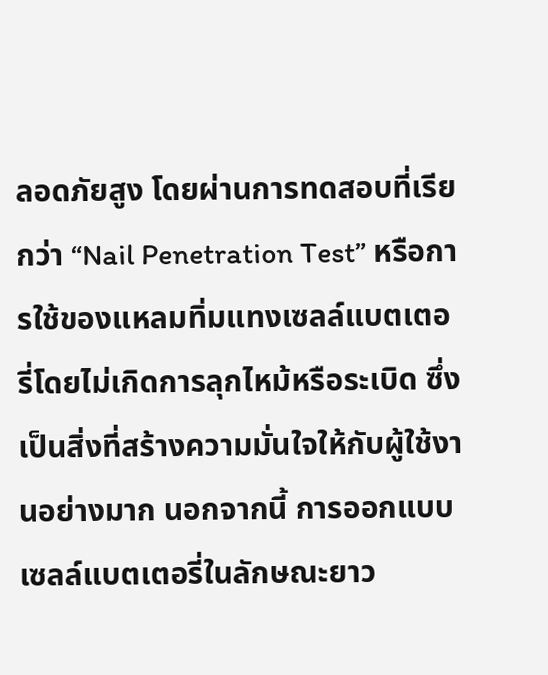ลอดภัยสูง โดยผ่านการทดสอบที่เรียกว่า “Nail Penetration Test” หรือการใช้ของแหลมทิ่มแทงเซลล์แบตเตอรี่โดยไม่เกิดการลุกไหม้หรือระเบิด ซึ่งเป็นสิ่งที่สร้างความมั่นใจให้กับผู้ใช้งานอย่างมาก นอกจากนี้ การออกแบบเซลล์แบตเตอรี่ในลักษณะยาว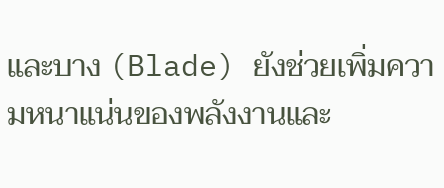และบาง (Blade) ยังช่วยเพิ่มความหนาแน่นของพลังงานและ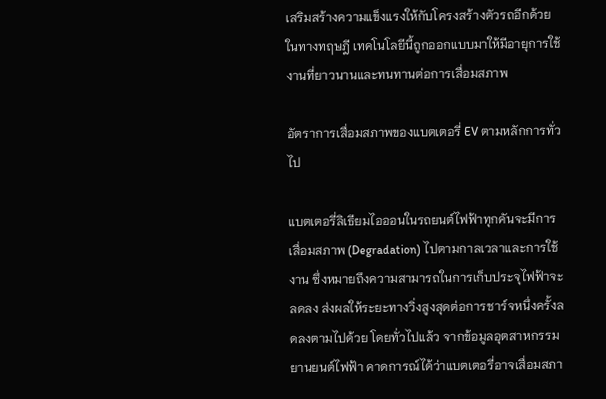เสริมสร้างความแข็งแรงให้กับโครงสร้างตัวรถอีกด้วย ในทางทฤษฎี เทคโนโลยีนี้ถูกออกแบบมาให้มีอายุการใช้งานที่ยาวนานและทนทานต่อการเสื่อมสภาพ

อัตราการเสื่อมสภาพของแบตเตอรี่ EV ตามหลักการทั่วไป

แบตเตอรี่ลิเธียมไอออนในรถยนต์ไฟฟ้าทุกคันจะมีการเสื่อมสภาพ (Degradation) ไปตามกาลเวลาและการใช้งาน ซึ่งหมายถึงความสามารถในการเก็บประจุไฟฟ้าจะลดลง ส่งผลให้ระยะทางวิ่งสูงสุดต่อการชาร์จหนึ่งครั้งลดลงตามไปด้วย โดยทั่วไปแล้ว จากข้อมูลอุตสาหกรรมยานยนต์ไฟฟ้า คาดการณ์ได้ว่าแบตเตอรี่อาจเสื่อมสภา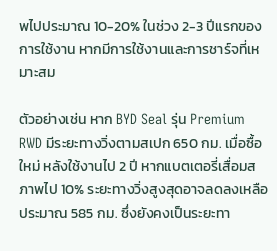พไปประมาณ 10-20% ในช่วง 2-3 ปีแรกของการใช้งาน หากมีการใช้งานและการชาร์จที่เหมาะสม

ตัวอย่างเช่น หาก BYD Seal รุ่น Premium RWD มีระยะทางวิ่งตามสเปก 650 กม. เมื่อซื้อใหม่ หลังใช้งานไป 2 ปี หากแบตเตอรี่เสื่อมสภาพไป 10% ระยะทางวิ่งสูงสุดอาจลดลงเหลือประมาณ 585 กม. ซึ่งยังคงเป็นระยะทา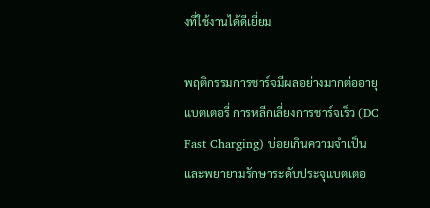งที่ใช้งานได้ดีเยี่ยม

พฤติกรรมการชาร์จมีผลอย่างมากต่ออายุแบตเตอรี่ การหลีกเลี่ยงการชาร์จเร็ว (DC Fast Charging) บ่อยเกินความจำเป็น และพยายามรักษาระดับประจุแบตเตอ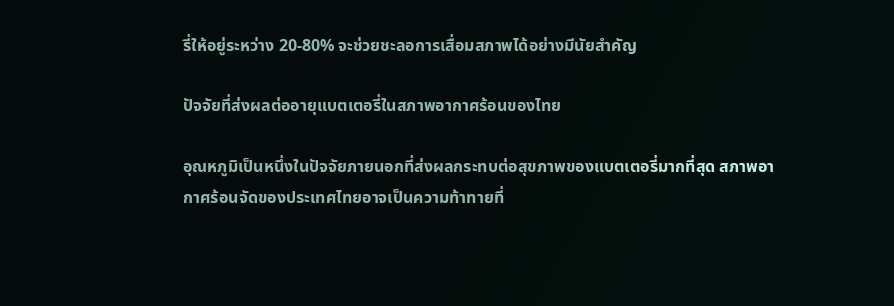รี่ให้อยู่ระหว่าง 20-80% จะช่วยชะลอการเสื่อมสภาพได้อย่างมีนัยสำคัญ

ปัจจัยที่ส่งผลต่ออายุแบตเตอรี่ในสภาพอากาศร้อนของไทย

อุณหภูมิเป็นหนึ่งในปัจจัยภายนอกที่ส่งผลกระทบต่อสุขภาพของแบตเตอรี่มากที่สุด สภาพอากาศร้อนจัดของประเทศไทยอาจเป็นความท้าทายที่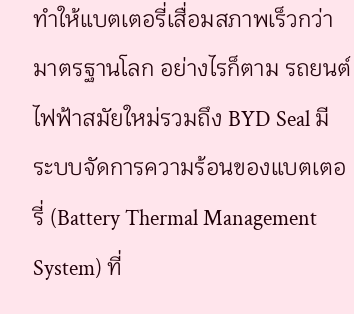ทำให้แบตเตอรี่เสื่อมสภาพเร็วกว่ามาตรฐานโลก อย่างไรก็ตาม รถยนต์ไฟฟ้าสมัยใหม่รวมถึง BYD Seal มีระบบจัดการความร้อนของแบตเตอรี่ (Battery Thermal Management System) ที่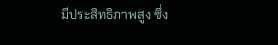มีประสิทธิภาพสูง ซึ่ง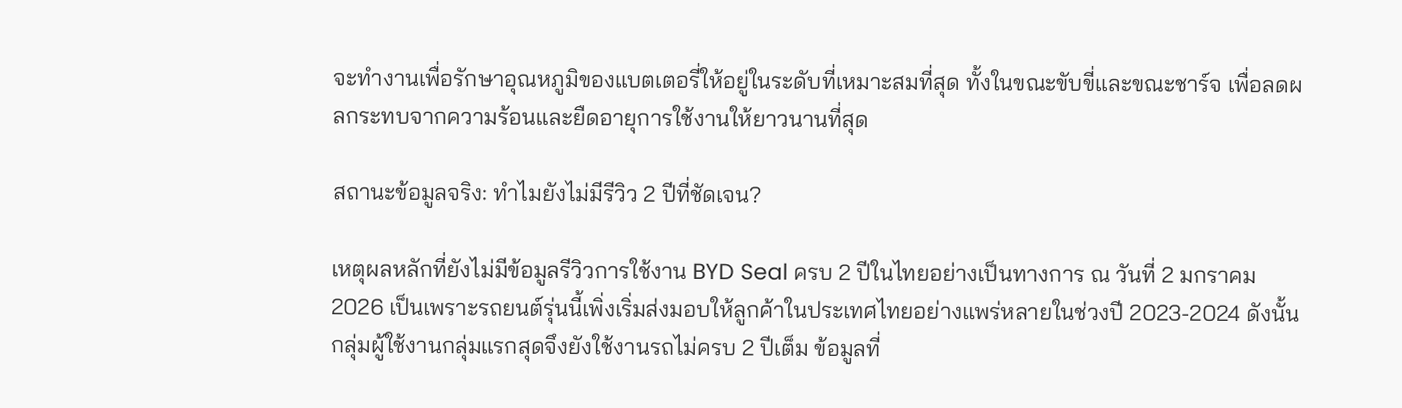จะทำงานเพื่อรักษาอุณหภูมิของแบตเตอรี่ให้อยู่ในระดับที่เหมาะสมที่สุด ทั้งในขณะขับขี่และขณะชาร์จ เพื่อลดผลกระทบจากความร้อนและยืดอายุการใช้งานให้ยาวนานที่สุด

สถานะข้อมูลจริง: ทำไมยังไม่มีรีวิว 2 ปีที่ชัดเจน?

เหตุผลหลักที่ยังไม่มีข้อมูลรีวิวการใช้งาน BYD Seal ครบ 2 ปีในไทยอย่างเป็นทางการ ณ วันที่ 2 มกราคม 2026 เป็นเพราะรถยนต์รุ่นนี้เพิ่งเริ่มส่งมอบให้ลูกค้าในประเทศไทยอย่างแพร่หลายในช่วงปี 2023-2024 ดังนั้น กลุ่มผู้ใช้งานกลุ่มแรกสุดจึงยังใช้งานรถไม่ครบ 2 ปีเต็ม ข้อมูลที่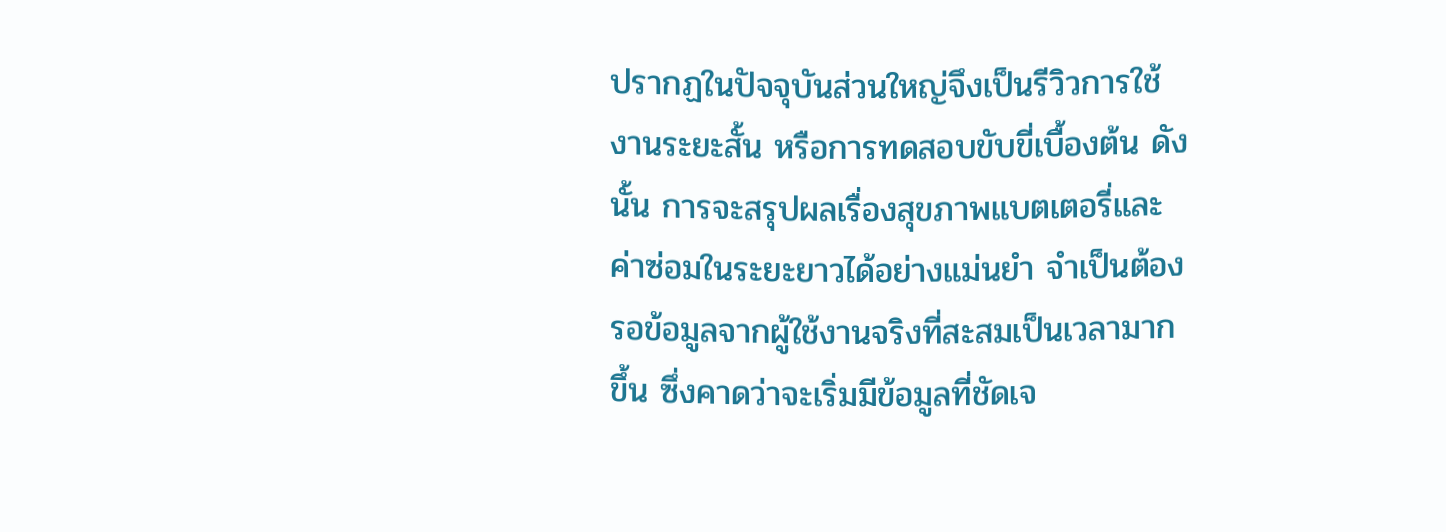ปรากฏในปัจจุบันส่วนใหญ่จึงเป็นรีวิวการใช้งานระยะสั้น หรือการทดสอบขับขี่เบื้องต้น ดังนั้น การจะสรุปผลเรื่องสุขภาพแบตเตอรี่และค่าซ่อมในระยะยาวได้อย่างแม่นยำ จำเป็นต้องรอข้อมูลจากผู้ใช้งานจริงที่สะสมเป็นเวลามากขึ้น ซึ่งคาดว่าจะเริ่มมีข้อมูลที่ชัดเจ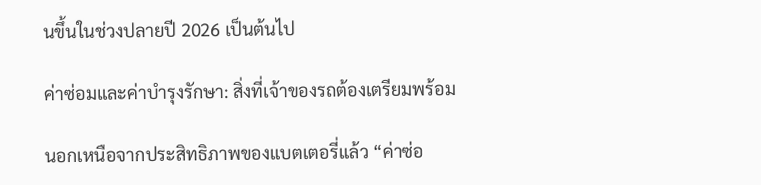นขึ้นในช่วงปลายปี 2026 เป็นต้นไป

ค่าซ่อมและค่าบำรุงรักษา: สิ่งที่เจ้าของรถต้องเตรียมพร้อม

นอกเหนือจากประสิทธิภาพของแบตเตอรี่แล้ว “ค่าซ่อ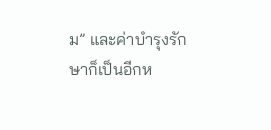ม” และค่าบำรุงรักษาก็เป็นอีกห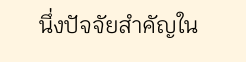นึ่งปัจจัยสำคัญใน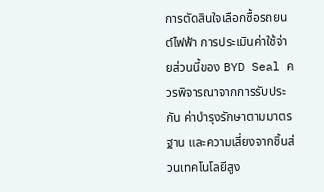การตัดสินใจเลือกซื้อรถยนต์ไฟฟ้า การประเมินค่าใช้จ่ายส่วนนี้ของ BYD Seal ควรพิจารณาจากการรับประกัน ค่าบำรุงรักษาตามมาตรฐาน และความเสี่ยงจากชิ้นส่วนเทคโนโลยีสูง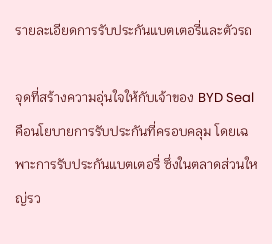รายละเอียดการรับประกันแบตเตอรี่และตัวรถ

จุดที่สร้างความอุ่นใจให้กับเจ้าของ BYD Seal คือนโยบายการรับประกันที่ครอบคลุม โดยเฉพาะการรับประกันแบตเตอรี่ ซึ่งในตลาดส่วนใหญ่รว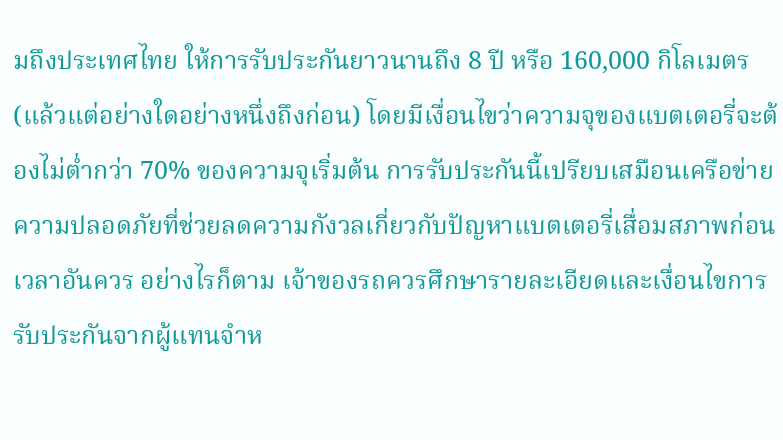มถึงประเทศไทย ให้การรับประกันยาวนานถึง 8 ปี หรือ 160,000 กิโลเมตร (แล้วแต่อย่างใดอย่างหนึ่งถึงก่อน) โดยมีเงื่อนไขว่าความจุของแบตเตอรี่จะต้องไม่ต่ำกว่า 70% ของความจุเริ่มต้น การรับประกันนี้เปรียบเสมือนเครือข่ายความปลอดภัยที่ช่วยลดความกังวลเกี่ยวกับปัญหาแบตเตอรี่เสื่อมสภาพก่อนเวลาอันควร อย่างไรก็ตาม เจ้าของรถควรศึกษารายละเอียดและเงื่อนไขการรับประกันจากผู้แทนจำห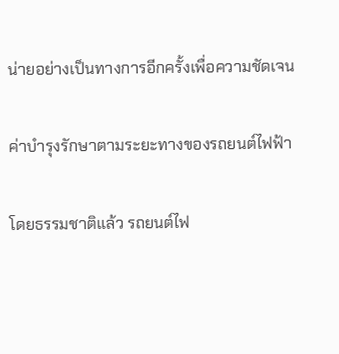น่ายอย่างเป็นทางการอีกครั้งเพื่อความชัดเจน

ค่าบำรุงรักษาตามระยะทางของรถยนต์ไฟฟ้า

โดยธรรมชาติแล้ว รถยนต์ไฟ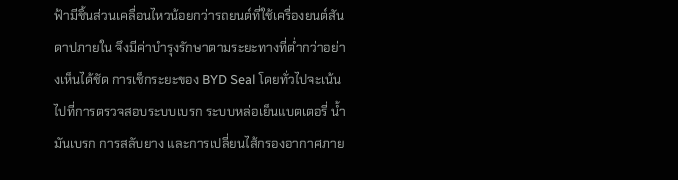ฟ้ามีชิ้นส่วนเคลื่อนไหวน้อยกว่ารถยนต์ที่ใช้เครื่องยนต์สันดาปภายใน จึงมีค่าบำรุงรักษาตามระยะทางที่ต่ำกว่าอย่างเห็นได้ชัด การเช็กระยะของ BYD Seal โดยทั่วไปจะเน้นไปที่การตรวจสอบระบบเบรก ระบบหล่อเย็นแบตเตอรี่ น้ำมันเบรก การสลับยาง และการเปลี่ยนไส้กรองอากาศภาย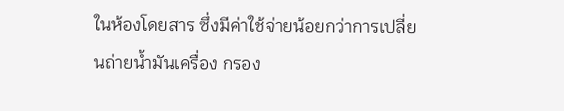ในห้องโดยสาร ซึ่งมีค่าใช้จ่ายน้อยกว่าการเปลี่ยนถ่ายน้ำมันเครื่อง กรอง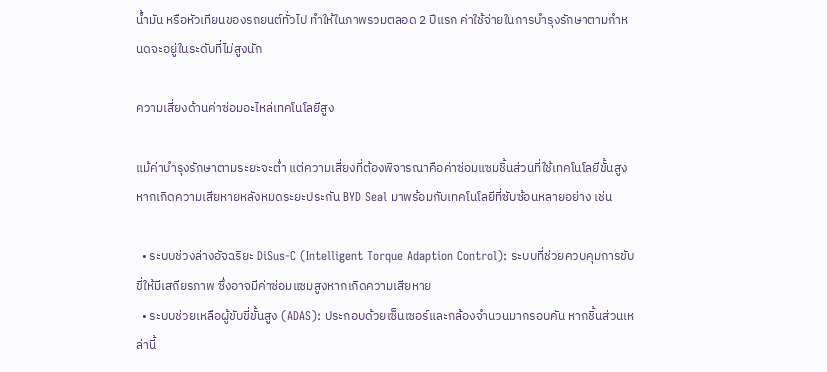น้ำมัน หรือหัวเทียนของรถยนต์ทั่วไป ทำให้ในภาพรวมตลอด 2 ปีแรก ค่าใช้จ่ายในการบำรุงรักษาตามกำหนดจะอยู่ในระดับที่ไม่สูงนัก

ความเสี่ยงด้านค่าซ่อมอะไหล่เทคโนโลยีสูง

แม้ค่าบำรุงรักษาตามระยะจะต่ำ แต่ความเสี่ยงที่ต้องพิจารณาคือค่าซ่อมแซมชิ้นส่วนที่ใช้เทคโนโลยีขั้นสูงหากเกิดความเสียหายหลังหมดระยะประกัน BYD Seal มาพร้อมกับเทคโนโลยีที่ซับซ้อนหลายอย่าง เช่น

  • ระบบช่วงล่างอัจฉริยะ DiSus-C (Intelligent Torque Adaption Control): ระบบที่ช่วยควบคุมการขับขี่ให้มีเสถียรภาพ ซึ่งอาจมีค่าซ่อมแซมสูงหากเกิดความเสียหาย
  • ระบบช่วยเหลือผู้ขับขี่ขั้นสูง (ADAS): ประกอบด้วยเซ็นเซอร์และกล้องจำนวนมากรอบคัน หากชิ้นส่วนเหล่านี้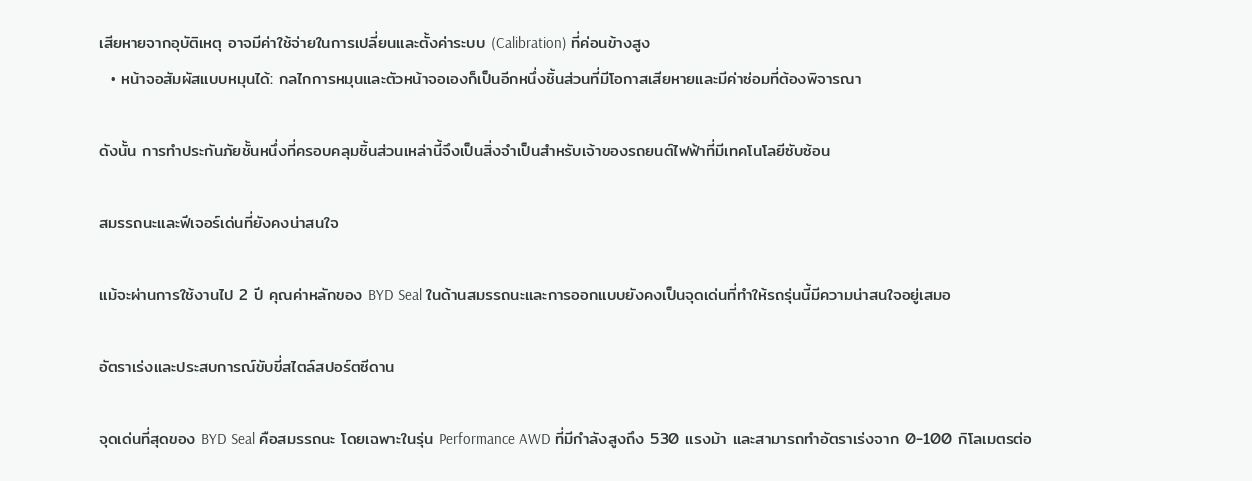เสียหายจากอุบัติเหตุ อาจมีค่าใช้จ่ายในการเปลี่ยนและตั้งค่าระบบ (Calibration) ที่ค่อนข้างสูง
  • หน้าจอสัมผัสแบบหมุนได้: กลไกการหมุนและตัวหน้าจอเองก็เป็นอีกหนึ่งชิ้นส่วนที่มีโอกาสเสียหายและมีค่าซ่อมที่ต้องพิจารณา

ดังนั้น การทำประกันภัยชั้นหนึ่งที่ครอบคลุมชิ้นส่วนเหล่านี้จึงเป็นสิ่งจำเป็นสำหรับเจ้าของรถยนต์ไฟฟ้าที่มีเทคโนโลยีซับซ้อน

สมรรถนะและฟีเจอร์เด่นที่ยังคงน่าสนใจ

แม้จะผ่านการใช้งานไป 2 ปี คุณค่าหลักของ BYD Seal ในด้านสมรรถนะและการออกแบบยังคงเป็นจุดเด่นที่ทำให้รถรุ่นนี้มีความน่าสนใจอยู่เสมอ

อัตราเร่งและประสบการณ์ขับขี่สไตล์สปอร์ตซีดาน

จุดเด่นที่สุดของ BYD Seal คือสมรรถนะ โดยเฉพาะในรุ่น Performance AWD ที่มีกำลังสูงถึง 530 แรงม้า และสามารถทำอัตราเร่งจาก 0-100 กิโลเมตรต่อ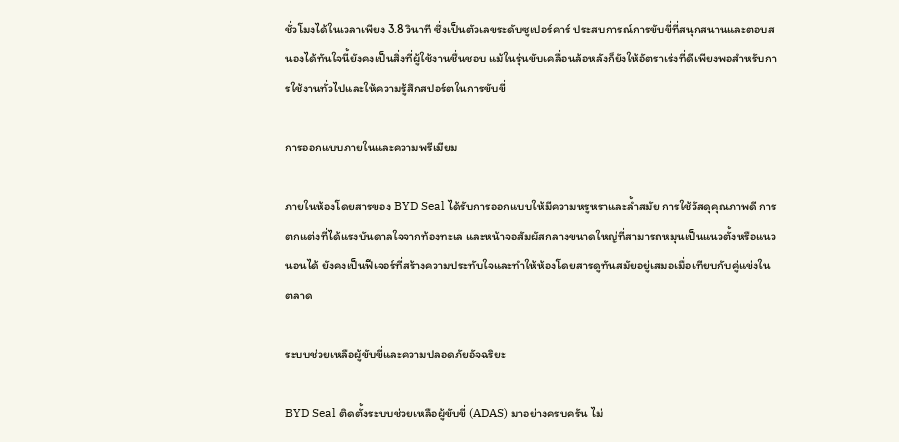ชั่วโมงได้ในเวลาเพียง 3.8 วินาที ซึ่งเป็นตัวเลขระดับซูเปอร์คาร์ ประสบการณ์การขับขี่ที่สนุกสนานและตอบสนองได้ทันใจนี้ยังคงเป็นสิ่งที่ผู้ใช้งานชื่นชอบ แม้ในรุ่นขับเคลื่อนล้อหลังก็ยังให้อัตราเร่งที่ดีเพียงพอสำหรับการใช้งานทั่วไปและให้ความรู้สึกสปอร์ตในการขับขี่

การออกแบบภายในและความพรีเมียม

ภายในห้องโดยสารของ BYD Seal ได้รับการออกแบบให้มีความหรูหราและล้ำสมัย การใช้วัสดุคุณภาพดี การตกแต่งที่ได้แรงบันดาลใจจากท้องทะเล และหน้าจอสัมผัสกลางขนาดใหญ่ที่สามารถหมุนเป็นแนวตั้งหรือแนวนอนได้ ยังคงเป็นฟีเจอร์ที่สร้างความประทับใจและทำให้ห้องโดยสารดูทันสมัยอยู่เสมอเมื่อเทียบกับคู่แข่งในตลาด

ระบบช่วยเหลือผู้ขับขี่และความปลอดภัยอัจฉริยะ

BYD Seal ติดตั้งระบบช่วยเหลือผู้ขับขี่ (ADAS) มาอย่างครบครัน ไม่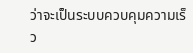ว่าจะเป็นระบบควบคุมความเร็ว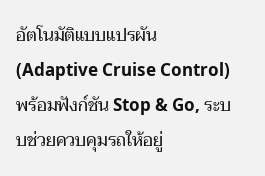อัตโนมัติแบบแปรผัน (Adaptive Cruise Control) พร้อมฟังก์ชัน Stop & Go, ระบบช่วยควบคุมรถให้อยู่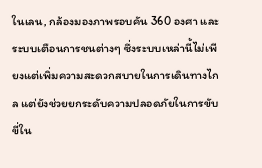ในเลน, กล้องมองภาพรอบคัน 360 องศา และระบบเตือนการชนต่างๆ ซึ่งระบบเหล่านี้ไม่เพียงแต่เพิ่มความสะดวกสบายในการเดินทางไกล แต่ยังช่วยยกระดับความปลอดภัยในการขับขี่ใน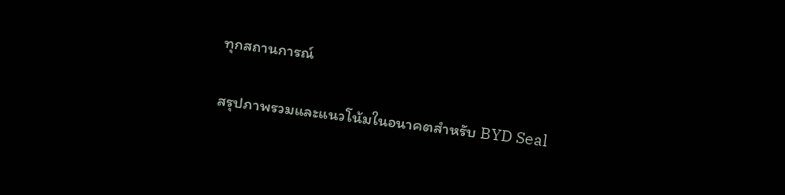ทุกสถานการณ์

สรุปภาพรวมและแนวโน้มในอนาคตสำหรับ BYD Seal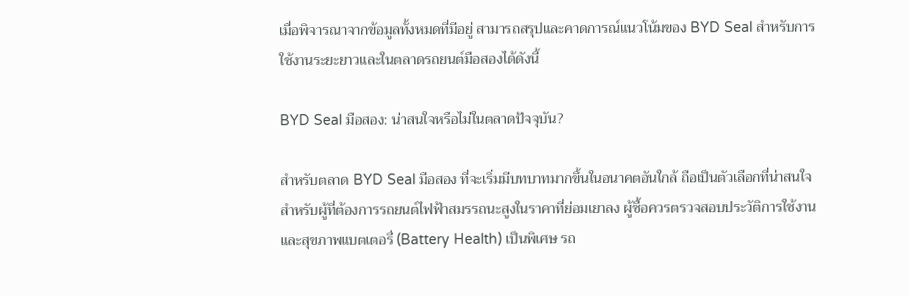เมื่อพิจารณาจากข้อมูลทั้งหมดที่มีอยู่ สามารถสรุปและคาดการณ์แนวโน้มของ BYD Seal สำหรับการใช้งานระยะยาวและในตลาดรถยนต์มือสองได้ดังนี้

BYD Seal มือสอง: น่าสนใจหรือไม่ในตลาดปัจจุบัน?

สำหรับตลาด BYD Seal มือสอง ที่จะเริ่มมีบทบาทมากขึ้นในอนาคตอันใกล้ ถือเป็นตัวเลือกที่น่าสนใจสำหรับผู้ที่ต้องการรถยนต์ไฟฟ้าสมรรถนะสูงในราคาที่ย่อมเยาลง ผู้ซื้อควรตรวจสอบประวัติการใช้งานและสุขภาพแบตเตอรี่ (Battery Health) เป็นพิเศษ รถ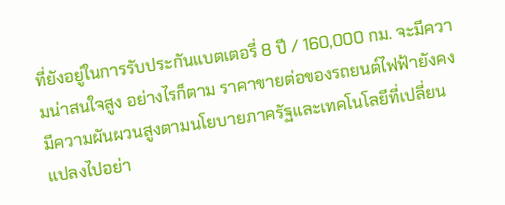ที่ยังอยู่ในการรับประกันแบตเตอรี่ 8 ปี / 160,000 กม. จะมีความน่าสนใจสูง อย่างไรก็ตาม ราคาขายต่อของรถยนต์ไฟฟ้ายังคงมีความผันผวนสูงตามนโยบายภาครัฐและเทคโนโลยีที่เปลี่ยนแปลงไปอย่า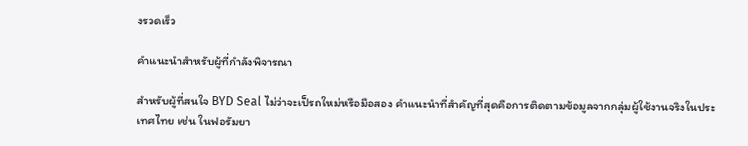งรวดเร็ว

คำแนะนำสำหรับผู้ที่กำลังพิจารณา

สำหรับผู้ที่สนใจ BYD Seal ไม่ว่าจะเป็รถใหม่หรือมือสอง คำแนะนำที่สำคัญที่สุดคือการติดตามข้อมูลจากกลุ่มผู้ใช้งานจริงในประเทศไทย เช่น ในฟอรัมยา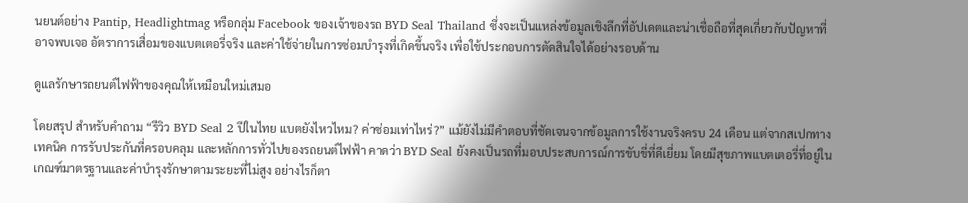นยนต์อย่าง Pantip, Headlightmag หรือกลุ่ม Facebook ของเจ้าของรถ BYD Seal Thailand ซึ่งจะเป็นแหล่งข้อมูลเชิงลึกที่อัปเดตและน่าเชื่อถือที่สุดเกี่ยวกับปัญหาที่อาจพบเจอ อัตราการเสื่อมของแบตเตอรี่จริง และค่าใช้จ่ายในการซ่อมบำรุงที่เกิดขึ้นจริง เพื่อใช้ประกอบการตัดสินใจได้อย่างรอบด้าน

ดูแลรักษารถยนต์ไฟฟ้าของคุณให้เหมือนใหม่เสมอ

โดยสรุป สำหรับคำถาม “รีวิว BYD Seal 2 ปีในไทย แบตยังไหวไหม? ค่าซ่อมเท่าไหร่?” แม้ยังไม่มีคำตอบที่ชัดเจนจากข้อมูลการใช้งานจริงครบ 24 เดือน แต่จากสเปกทางเทคนิค การรับประกันที่ครอบคลุม และหลักการทั่วไปของรถยนต์ไฟฟ้า คาดว่า BYD Seal ยังคงเป็นรถที่มอบประสบการณ์การขับขี่ที่ดีเยี่ยม โดยมีสุขภาพแบตเตอรี่ที่อยู่ในเกณฑ์มาตรฐานและค่าบำรุงรักษาตามระยะที่ไม่สูง อย่างไรก็ตา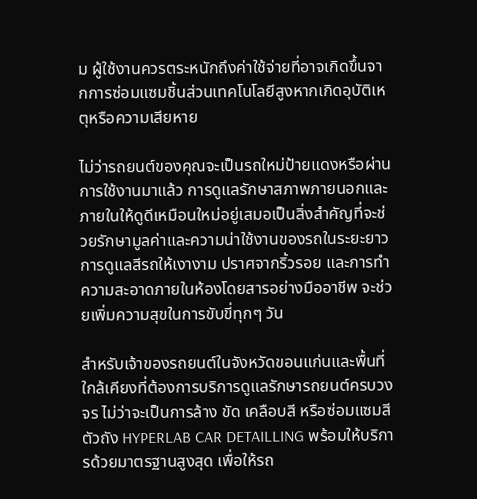ม ผู้ใช้งานควรตระหนักถึงค่าใช้จ่ายที่อาจเกิดขึ้นจากการซ่อมแซมชิ้นส่วนเทคโนโลยีสูงหากเกิดอุบัติเหตุหรือความเสียหาย

ไม่ว่ารถยนต์ของคุณจะเป็นรถใหม่ป้ายแดงหรือผ่านการใช้งานมาแล้ว การดูแลรักษาสภาพภายนอกและภายในให้ดูดีเหมือนใหม่อยู่เสมอเป็นสิ่งสำคัญที่จะช่วยรักษามูลค่าและความน่าใช้งานของรถในระยะยาว การดูแลสีรถให้เงางาม ปราศจากริ้วรอย และการทำความสะอาดภายในห้องโดยสารอย่างมืออาชีพ จะช่วยเพิ่มความสุขในการขับขี่ทุกๆ วัน

สำหรับเจ้าของรถยนต์ในจังหวัดขอนแก่นและพื้นที่ใกล้เคียงที่ต้องการบริการดูแลรักษารถยนต์ครบวงจร ไม่ว่าจะเป็นการล้าง ขัด เคลือบสี หรือซ่อมแซมสีตัวถัง HYPERLAB CAR DETAILLING พร้อมให้บริการด้วยมาตรฐานสูงสุด เพื่อให้รถ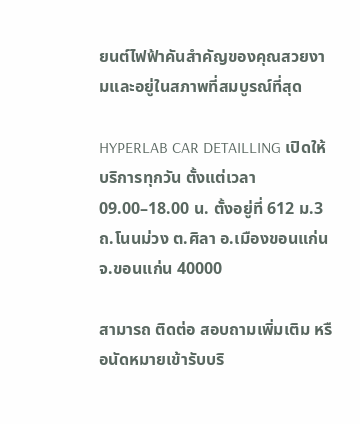ยนต์ไฟฟ้าคันสำคัญของคุณสวยงามและอยู่ในสภาพที่สมบูรณ์ที่สุด

HYPERLAB CAR DETAILLING เปิดให้บริการทุกวัน ตั้งแต่เวลา 09.00–18.00 น. ตั้งอยู่ที่ 612 ม.3 ถ.โนนม่วง ต.ศิลา อ.เมืองขอนแก่น จ.ขอนแก่น 40000

สามารถ ติดต่อ สอบถามเพิ่มเติม หรือนัดหมายเข้ารับบริ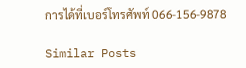การได้ที่เบอร์โทรศัพท์ 066-156-9878

Similar Posts